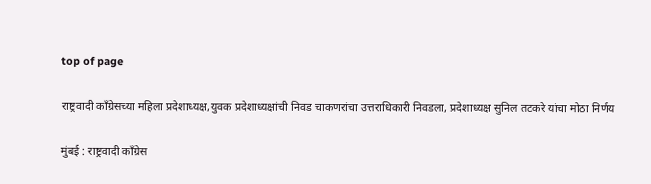top of page

राष्ट्रवादी काँग्रेसच्या महिला प्रदेशाध्यक्ष,युवक प्रदेशाध्यक्षांची निवड चाकणरांचा उत्तराधिकारी निवडला, प्रदेशाध्यक्ष सुनिल तटकरे यांचा मोठा निर्णय

मुंबई : राष्ट्रवादी काँग्रेस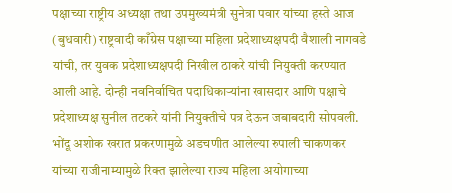पक्षाच्या राष्ट्रीय अध्यक्षा तथा उपमुख्यमंत्री सुनेत्रा पवार यांच्या हस्ते आज (बुधवारी) राष्ट्रवादी काँग्रेस पक्षाच्या महिला प्रदेशाध्यक्षपदी वैशाली नागवडे यांची, तर युवक प्रदेशाध्यक्षपदी निखील ठाकरे यांची नियुक्ती करण्यात आली आहे. दोन्ही नवनिर्वाचित पदाधिकार्‍यांना खासदार आणि पक्षाचे प्रदेशाध्यक्ष सुनील तटकरे यांनी नियुक्तीचे पत्र देऊन जबाबदारी सोपवली. भोंदू अशोक खरात प्रकरणामुळे अडचणीत आलेल्या रुपाली चाकणकर यांच्या राजीनाम्यामुळे रिक्त झालेल्या राज्य महिला अयोगाच्या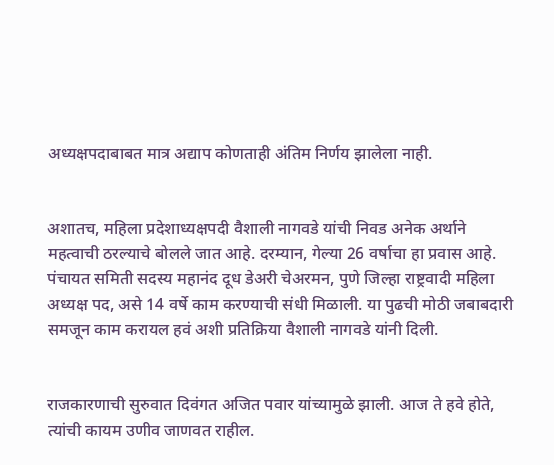अध्यक्षपदाबाबत मात्र अद्याप कोणताही अंतिम निर्णय झालेला नाही.


अशातच, महिला प्रदेशाध्यक्षपदी वैशाली नागवडे यांची निवड अनेक अर्थाने महत्वाची ठरल्याचे बोलले जात आहे. दरम्यान, गेल्या 26 वर्षाचा हा प्रवास आहे. पंचायत समिती सदस्य महानंद दूध डेअरी चेअरमन, पुणे जिल्हा राष्ट्रवादी महिला अध्यक्ष पद, असे 14 वर्षे काम करण्याची संधी मिळाली. या पुढची मोठी जबाबदारी समजून काम करायल हवं अशी प्रतिक्रिया वैशाली नागवडे यांनी दिली.


राजकारणाची सुरुवात दिवंगत अजित पवार यांच्यामुळे झाली. आज ते हवे होते, त्यांची कायम उणीव जाणवत राहील.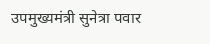उपमुख्यमंत्री सुनेत्रा पवार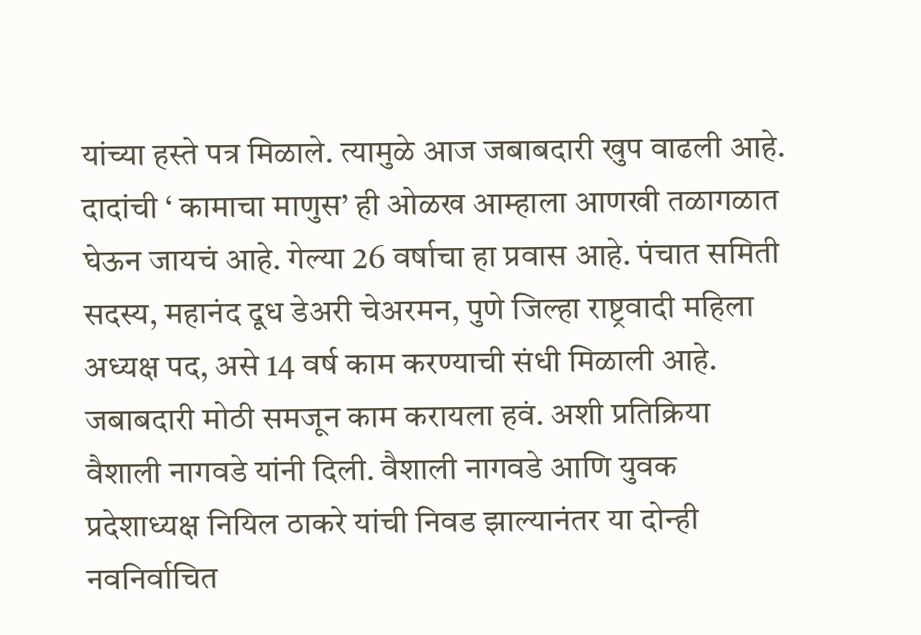यांच्या हस्ते पत्र मिळाले. त्यामुळे आज जबाबदारी खुप वाढली आहे. दादांची ‘ कामाचा माणुस’ ही ओळख आम्हाला आणखी तळागळात घेऊन जायचं आहे. गेल्या 26 वर्षाचा हा प्रवास आहे. पंचात समिती सदस्य, महानंद दूध डेअरी चेअरमन, पुणे जिल्हा राष्ट्रवादी महिला अध्यक्ष पद, असे 14 वर्ष काम करण्याची संधी मिळाली आहे. जबाबदारी मोठी समजून काम करायला हवं. अशी प्रतिक्रिया वैशाली नागवडे यांनी दिली. वैशाली नागवडे आणि युवक प्रदेशाध्यक्ष नियिल ठाकरे यांची निवड झाल्यानंतर या दोन्ही नवनिर्वाचित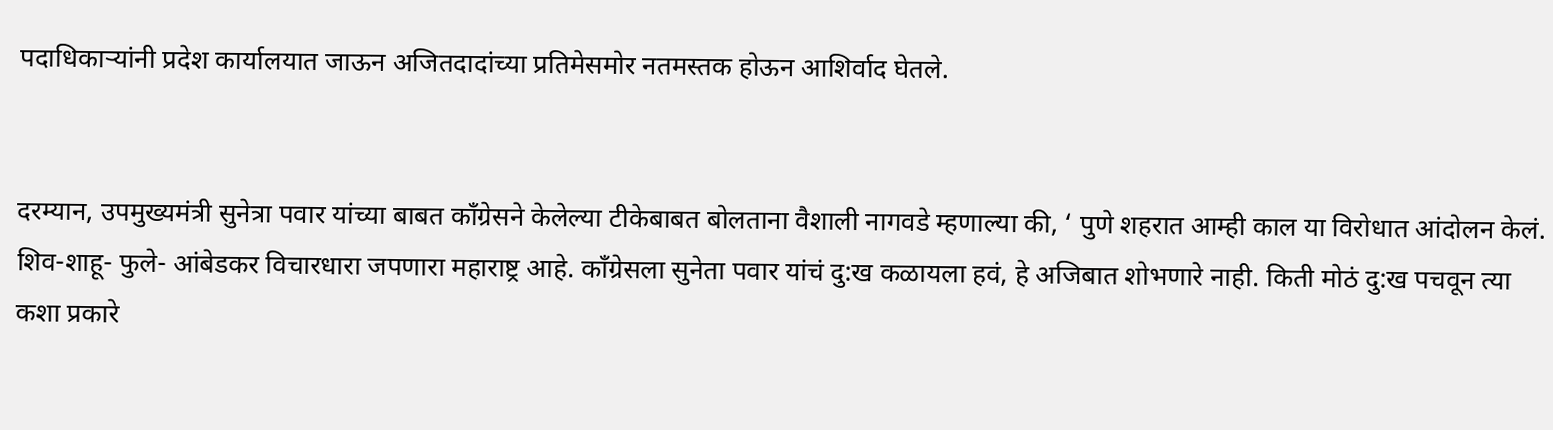पदाधिकार्‍यांनी प्रदेश कार्यालयात जाऊन अजितदादांच्या प्रतिमेसमोर नतमस्तक होऊन आशिर्वाद घेतले.


दरम्यान, उपमुख्यमंत्री सुनेत्रा पवार यांच्या बाबत काँग्रेसने केलेल्या टीकेबाबत बोलताना वैशाली नागवडे म्हणाल्या की, ‘ पुणे शहरात आम्ही काल या विरोधात आंदोलन केलं. शिव-शाहू- फुले- आंबेडकर विचारधारा जपणारा महाराष्ट्र आहे. काँग्रेसला सुनेता पवार यांचं दु:ख कळायला हवं, हे अजिबात शोभणारे नाही. किती मोठं दु:ख पचवून त्या कशा प्रकारे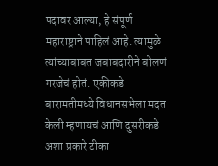पदावर आल्या, हे संपूर्ण महाराष्ट्राने पाहिलं आहे. त्यामुळे त्यांच्याबाबत जबाबदारीने बोलणं गरजेचं होतं. एकीकडे बारामतीमध्ये विधानसभेला मदत केली म्हणायचं आणि दुसरीकडे अशा प्रकारे टीका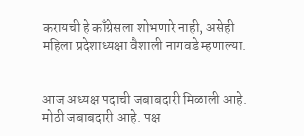करायची हे काँग्रेसला शोभणारे नाही, असेही महिला प्रदेशाध्यक्षा वैशाली नागवडे म्हणाल्या.


आज अध्यक्ष पदाची जबाबदारी मिळाली आहे. मोठी जबाबदारी आहे. पक्ष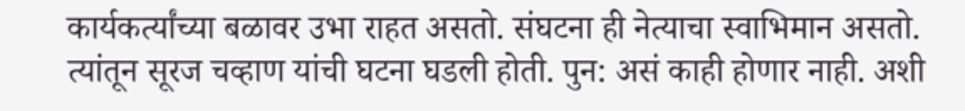कार्यकर्त्यांच्या बळावर उभा राहत असतो. संघटना ही नेत्याचा स्वाभिमान असतो. त्यांतून सूरज चव्हाण यांची घटना घडली होती. पुन: असं काही होणार नाही. अशी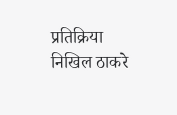प्रतिक्रिया निखिल ठाकरे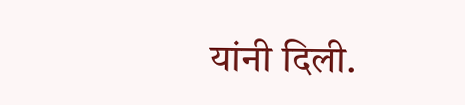यांनी दिली.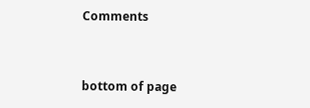Comments


bottom of page